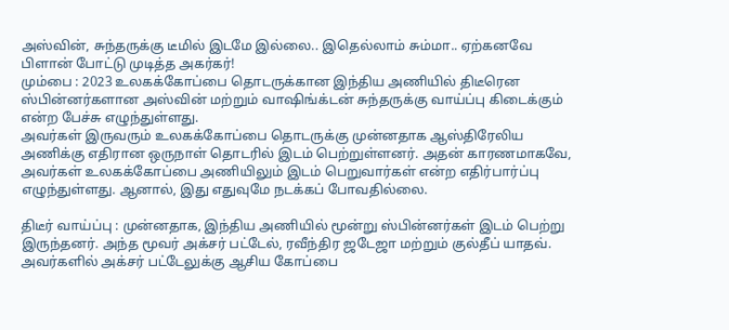அஸ்வின், சுந்தருக்கு டீமில் இடமே இல்லை.. இதெல்லாம் சும்மா.. ஏற்கனவே பிளான் போட்டு முடித்த அகர்கர்!
மும்பை : 2023 உலகக்கோப்பை தொடருக்கான இந்திய அணியில் திடீரென ஸ்பின்னர்களான அஸ்வின் மற்றும் வாஷிங்க்டன் சுந்தருக்கு வாய்ப்பு கிடைக்கும் என்ற பேச்சு எழுந்துள்ளது.
அவர்கள் இருவரும் உலகக்கோப்பை தொடருக்கு முன்னதாக ஆஸ்திரேலிய அணிக்கு எதிரான ஒருநாள் தொடரில் இடம் பெற்றுள்ளனர். அதன் காரணமாகவே, அவர்கள் உலகக்கோப்பை அணியிலும் இடம் பெறுவார்கள் என்ற எதிர்பார்ப்பு எழுந்துள்ளது. ஆனால், இது எதுவுமே நடக்கப் போவதில்லை.

திடீர் வாய்ப்பு : முன்னதாக, இந்திய அணியில் மூன்று ஸ்பின்னர்கள் இடம் பெற்று இருந்தனர். அந்த மூவர் அக்சர் பட்டேல், ரவீந்திர ஜடேஜா மற்றும் குல்தீப் யாதவ். அவர்களில் அக்சர் பட்டேலுக்கு ஆசிய கோப்பை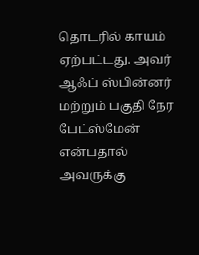தொடரில் காயம் ஏற்பட்டது. அவர் ஆஃப் ஸ்பின்னர் மற்றும் பகுதி நேர பேட்ஸ்மேன் என்பதால் அவருக்கு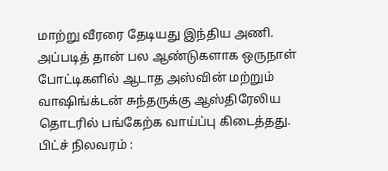மாற்று வீரரை தேடியது இந்திய அணி.
அப்படித் தான் பல ஆண்டுகளாக ஒருநாள் போட்டிகளில் ஆடாத அஸ்வின் மற்றும் வாஷிங்க்டன் சுந்தருக்கு ஆஸ்திரேலிய தொடரில் பங்கேற்க வாய்ப்பு கிடைத்தது.
பிட்ச் நிலவரம் :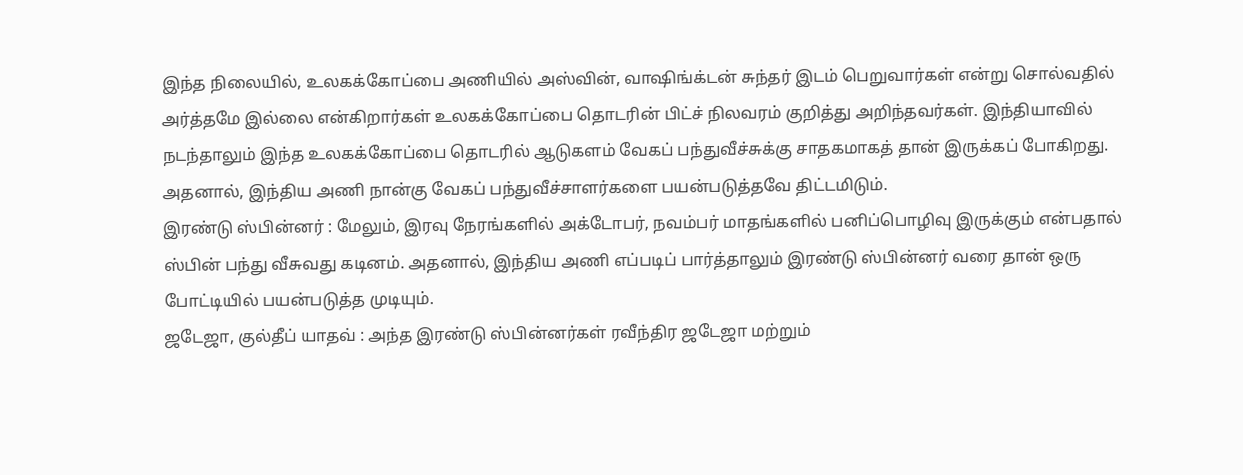இந்த நிலையில், உலகக்கோப்பை அணியில் அஸ்வின், வாஷிங்க்டன் சுந்தர் இடம் பெறுவார்கள் என்று சொல்வதில் அர்த்தமே இல்லை என்கிறார்கள் உலகக்கோப்பை தொடரின் பிட்ச் நிலவரம் குறித்து அறிந்தவர்கள். இந்தியாவில் நடந்தாலும் இந்த உலகக்கோப்பை தொடரில் ஆடுகளம் வேகப் பந்துவீச்சுக்கு சாதகமாகத் தான் இருக்கப் போகிறது. அதனால், இந்திய அணி நான்கு வேகப் பந்துவீச்சாளர்களை பயன்படுத்தவே திட்டமிடும்.
இரண்டு ஸ்பின்னர் : மேலும், இரவு நேரங்களில் அக்டோபர், நவம்பர் மாதங்களில் பனிப்பொழிவு இருக்கும் என்பதால் ஸ்பின் பந்து வீசுவது கடினம். அதனால், இந்திய அணி எப்படிப் பார்த்தாலும் இரண்டு ஸ்பின்னர் வரை தான் ஒரு போட்டியில் பயன்படுத்த முடியும்.
ஜடேஜா, குல்தீப் யாதவ் : அந்த இரண்டு ஸ்பின்னர்கள் ரவீந்திர ஜடேஜா மற்றும்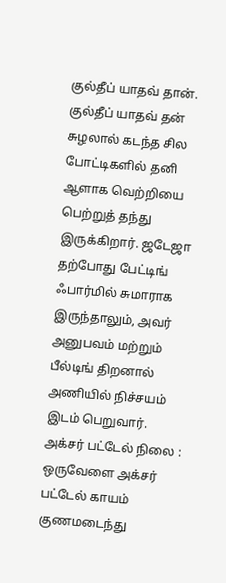குல்தீப் யாதவ் தான். குல்தீப் யாதவ் தன் சுழலால் கடந்த சில போட்டிகளில் தனி ஆளாக வெற்றியை பெற்றுத் தந்து இருக்கிறார். ஜடேஜா தற்போது பேட்டிங் ஃபார்மில் சுமாராக இருந்தாலும், அவர் அனுபவம் மற்றும் பீல்டிங் திறனால் அணியில் நிச்சயம் இடம் பெறுவார்.
அக்சர் பட்டேல் நிலை : ஒருவேளை அக்சர் பட்டேல் காயம் குணமடைந்து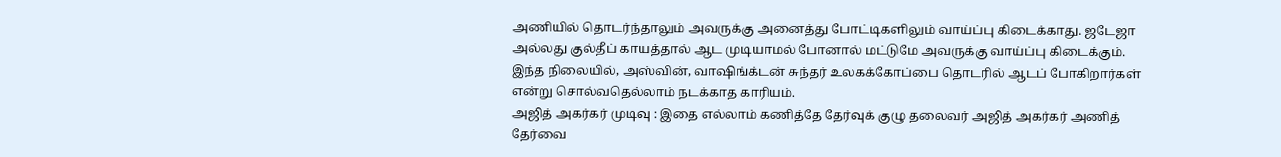அணியில் தொடர்ந்தாலும் அவருக்கு அனைத்து போட்டிகளிலும் வாய்ப்பு கிடைக்காது. ஜடேஜா அல்லது குல்தீப் காயத்தால் ஆட முடியாமல் போனால் மட்டுமே அவருக்கு வாய்ப்பு கிடைக்கும். இந்த நிலையில், அஸ்வின், வாஷிங்க்டன் சுந்தர் உலகக்கோப்பை தொடரில் ஆடப் போகிறார்கள் என்று சொல்வதெல்லாம் நடக்காத காரியம்.
அஜித் அகர்கர் முடிவு : இதை எல்லாம் கணித்தே தேர்வுக் குழு தலைவர் அஜித் அகர்கர் அணித் தேர்வை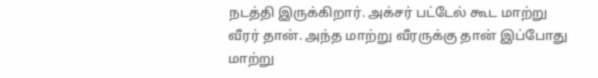நடத்தி இருக்கிறார். அக்சர் பட்டேல் கூட மாற்று வீரர் தான். அந்த மாற்று வீரருக்கு தான் இப்போது மாற்று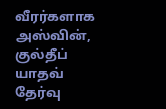வீரர்களாக அஸ்வின், குல்தீப் யாதவ் தேர்வு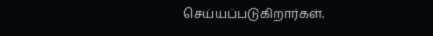செய்யப்படுகிறார்கள்.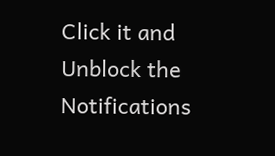Click it and Unblock the Notifications